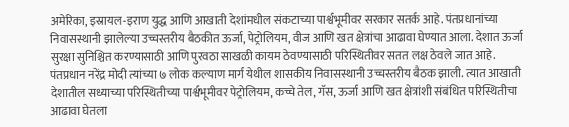अमेरिका, इस्रायल-इराण युद्ध आणि आखाती देशांमधील संकटाच्या पार्श्वभूमीवर सरकार सतर्क आहे. पंतप्रधानांच्या निवासस्थानी झालेल्या उच्चस्तरीय बैठकीत ऊर्जा, पेट्रोलियम, वीज आणि खत क्षेत्रांचा आढावा घेण्यात आला. देशात ऊर्जा सुरक्षा सुनिश्चित करण्यासाठी आणि पुरवठा साखळी कायम ठेवण्यासाठी परिस्थितीवर सतत लक्ष ठेवले जात आहे.
पंतप्रधान नरेंद्र मोदी त्यांच्या ७ लोक कल्याण मार्ग येथील शासकीय निवासस्थानी उच्चस्तरीय बैठक झाली. त्यात आखाती देशातील सध्याच्या परिस्थितीच्या पार्श्वभूमीवर पेट्रोलियम, कच्चे तेल, गॅस, ऊर्जा आणि खत क्षेत्रांशी संबंधित परिस्थितीचा आढावा घेतला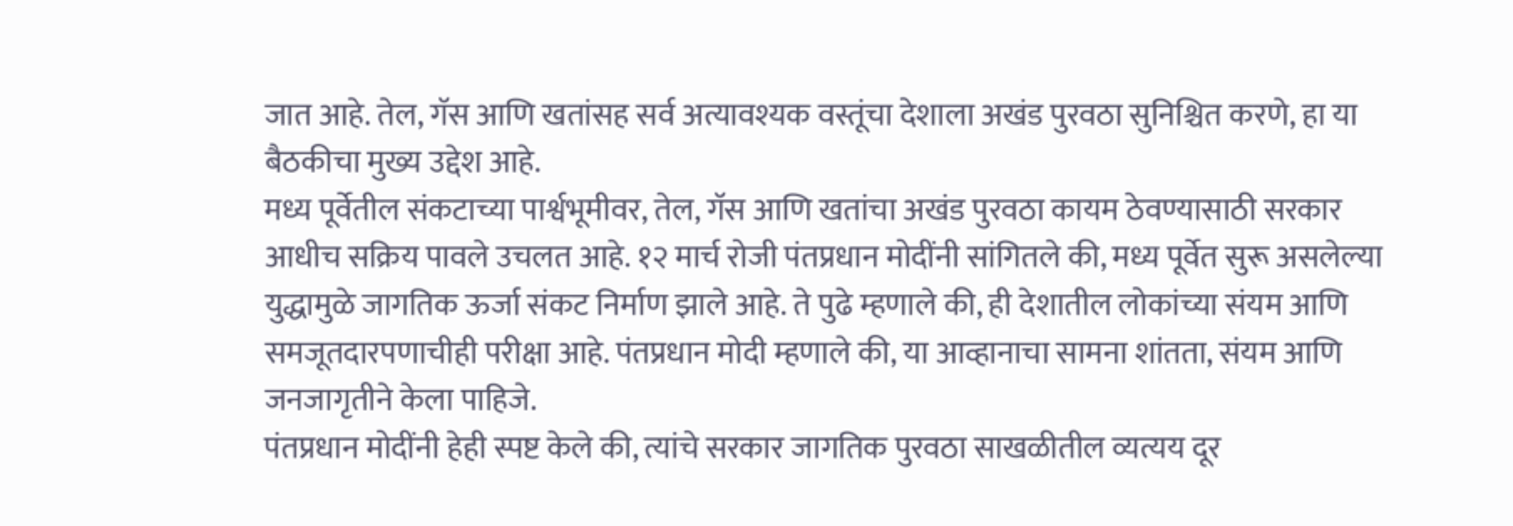जात आहे. तेल, गॅस आणि खतांसह सर्व अत्यावश्यक वस्तूंचा देशाला अखंड पुरवठा सुनिश्चित करणे, हा या बैठकीचा मुख्य उद्देश आहे.
मध्य पूर्वेतील संकटाच्या पार्श्वभूमीवर, तेल, गॅस आणि खतांचा अखंड पुरवठा कायम ठेवण्यासाठी सरकार आधीच सक्रिय पावले उचलत आहे. १२ मार्च रोजी पंतप्रधान मोदींनी सांगितले की, मध्य पूर्वेत सुरू असलेल्या युद्धामुळे जागतिक ऊर्जा संकट निर्माण झाले आहे. ते पुढे म्हणाले की, ही देशातील लोकांच्या संयम आणि समजूतदारपणाचीही परीक्षा आहे. पंतप्रधान मोदी म्हणाले की, या आव्हानाचा सामना शांतता, संयम आणि जनजागृतीने केला पाहिजे.
पंतप्रधान मोदींनी हेही स्पष्ट केले की, त्यांचे सरकार जागतिक पुरवठा साखळीतील व्यत्यय दूर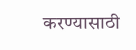करण्यासाठी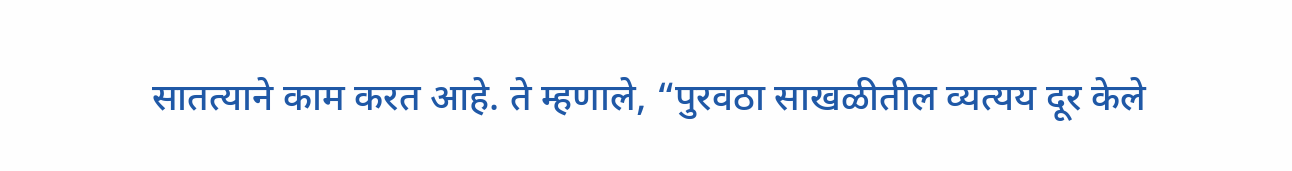सातत्याने काम करत आहे. ते म्हणाले, “पुरवठा साखळीतील व्यत्यय दूर केले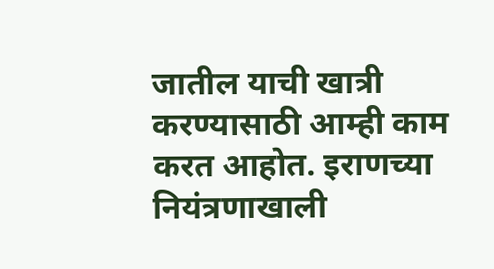जातील याची खात्री करण्यासाठी आम्ही काम करत आहोत. इराणच्या नियंत्रणाखाली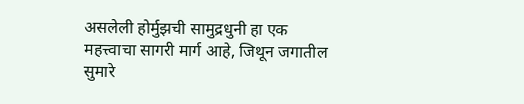असलेली होर्मुझची सामुद्रधुनी हा एक महत्त्वाचा सागरी मार्ग आहे, जिथून जगातील सुमारे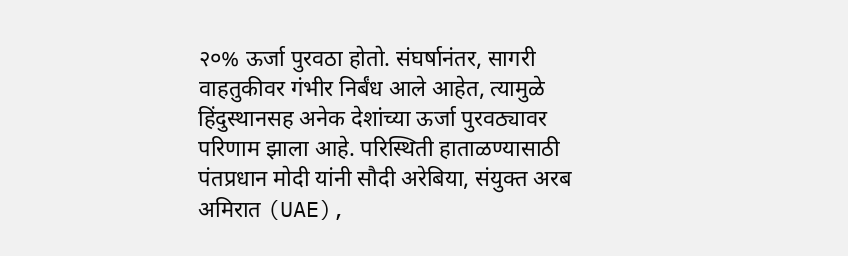२०% ऊर्जा पुरवठा होतो. संघर्षानंतर, सागरी वाहतुकीवर गंभीर निर्बंध आले आहेत, त्यामुळे हिंदुस्थानसह अनेक देशांच्या ऊर्जा पुरवठ्यावर परिणाम झाला आहे. परिस्थिती हाताळण्यासाठी पंतप्रधान मोदी यांनी सौदी अरेबिया, संयुक्त अरब अमिरात (UAE),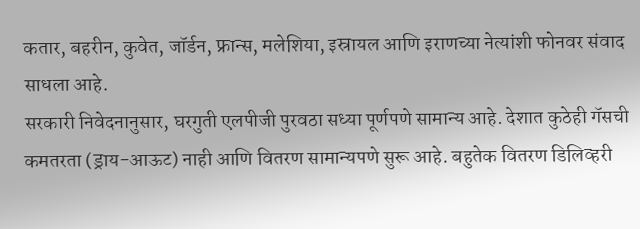कतार, बहरीन, कुवेत, जॉर्डन, फ्रान्स, मलेशिया, इस्रायल आणि इराणच्या नेत्यांशी फोनवर संवाद साधला आहे.
सरकारी निवेदनानुसार, घरगुती एलपीजी पुरवठा सध्या पूर्णपणे सामान्य आहे. देशात कुठेही गॅसची कमतरता (ड्राय-आऊट) नाही आणि वितरण सामान्यपणे सुरू आहे. बहुतेक वितरण डिलिव्हरी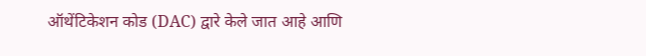ऑथेंटिकेशन कोड (DAC) द्वारे केले जात आहे आणि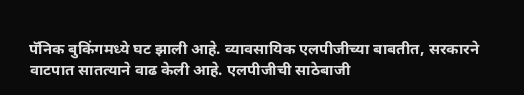पॅनिक बुकिंगमध्ये घट झाली आहे. व्यावसायिक एलपीजीच्या बाबतीत, सरकारने वाटपात सातत्याने वाढ केली आहे. एलपीजीची साठेबाजी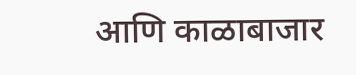आणि काळाबाजार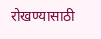रोखण्यासाठी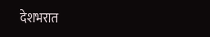देशभरात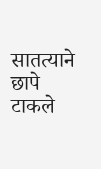सातत्याने छापे टाकले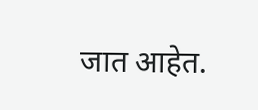जात आहेत.